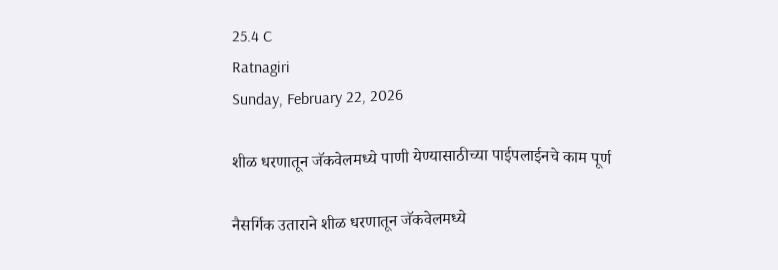25.4 C
Ratnagiri
Sunday, February 22, 2026

शीळ धरणातून जॅकवेलमध्ये पाणी येण्यासाठीच्या पाईपलाईनचे काम पूर्ण

नैसर्गिक उताराने शीळ धरणातून जॅकवेलमध्ये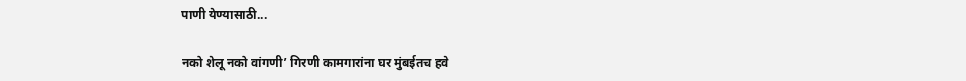पाणी येण्यासाठी...

नको शेलू नको वांगणी’ गिरणी कामगारांना घर मुंबईतच हवे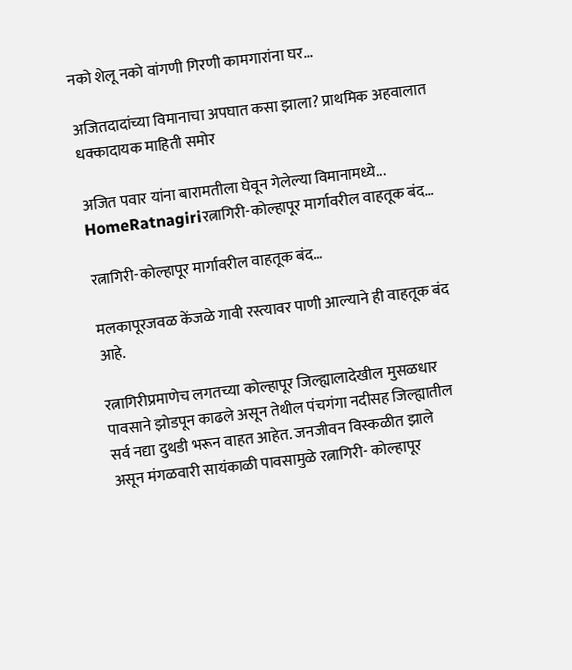नको शेलू नको वांगणी गिरणी कामगारांना घर...

अजितदादांच्या विमानाचा अपघात कसा झाला? प्राथमिक अहवालात धक्कादायक माहिती समोर

अजित पवार यांना बारामतीला घेवून गेलेल्या विमानामध्ये...
HomeRatnagiriरत्नागिरी-कोल्हापूर मार्गावरील वाहतूक बंद…

रत्नागिरी-कोल्हापूर मार्गावरील वाहतूक बंद…

मलकापूरजवळ केंजळे गावी रस्त्यावर पाणी आल्याने ही वाहतूक बंद आहे.

रत्नागिरीप्रमाणेच लगतच्या कोल्हापूर जिल्ह्यालादेखील मुसळधार पावसाने झोडपून काढले असून तेथील पंचगंगा नदीसह जिल्ह्यातील सर्व नद्या दुथडी भरून वाहत आहेत. जनजीवन विस्कळीत झाले असून मंगळवारी सायंकाळी पावसामुळे रत्नागिरी- कोल्हापूर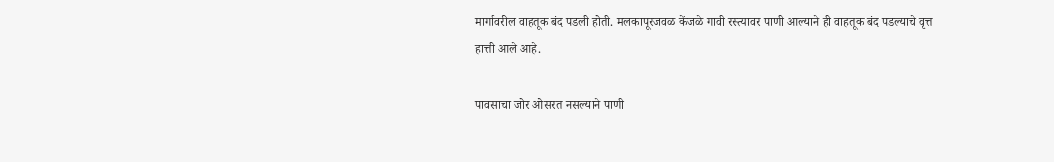मार्गावरील वाहतूक बंद पडली होती. मलकापूरजवळ केंजळे गावी रस्त्यावर पाणी आल्याने ही वाहतूक बंद पडल्याचे वृत्त हात्ती आले आहे.

पावसाचा जोर ओसरत नसल्याने पाणी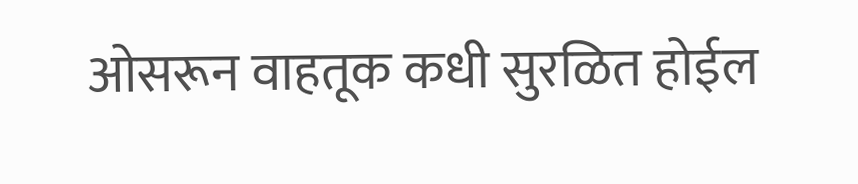ओसरून वाहतूक कधी सुरळित होईल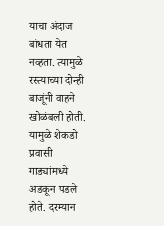याचा अंदाज बांधता येत नव्हता. त्यामुळे रस्त्याच्या दोन्ही बाजूंनी वाहने खोळंबली होती. यामुळे शेकडो प्रवासी गाड्यांमध्ये अडकून पडले होते. दरम्यान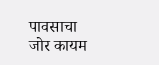पावसाचा जोर कायम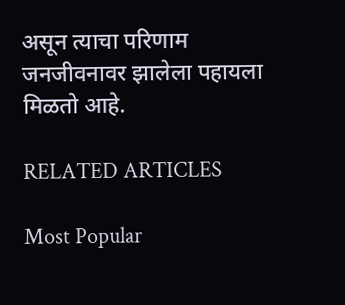असून त्याचा परिणाम जनजीवनावर झालेला पहायला मिळतो आहे.

RELATED ARTICLES

Most Popular